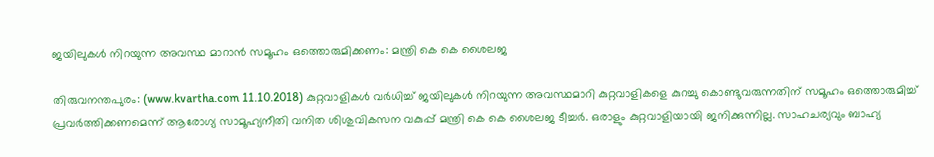ജയിലുകള്‍ നിറയുന്ന അവസ്ഥ മാറാന്‍ സമൂഹം ഒത്തൊരുമിക്കണം: മന്ത്രി കെ കെ ശൈലജ

തിരുവനന്തപുരം: (www.kvartha.com 11.10.2018) കുറ്റവാളികള്‍ വര്‍ധിച്ച് ജയിലുകള്‍ നിറയുന്ന അവസ്ഥമാറി കുറ്റവാളികളെ കുറച്ചു കൊണ്ടുവരുന്നതിന് സമൂഹം ഒത്തൊരുമിച്ച് പ്രവര്‍ത്തിക്കണമെന്ന് ആരോഗ്യ സാമൂഹ്യനീതി വനിത ശിശുവികസന വകുപ്പ് മന്ത്രി കെ കെ ശൈലജ ടീച്ചര്‍. ഒരാളും കുറ്റവാളിയായി ജനിക്കുന്നില്ല. സാഹചര്യവും ബാഹ്യ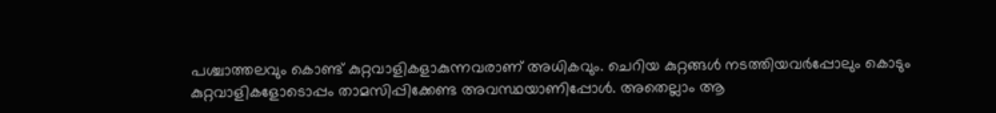പശ്ചാത്തലവും കൊണ്ട് കുറ്റവാളികളാകുന്നവരാണ് അധികവും. ചെറിയ കുറ്റങ്ങള്‍ നടത്തിയവര്‍പ്പോലും കൊടും കുറ്റവാളികളോടൊപ്പം താമസിപ്പിക്കേണ്ട അവസ്ഥയാണിപ്പോള്‍. അതെല്ലാം ആ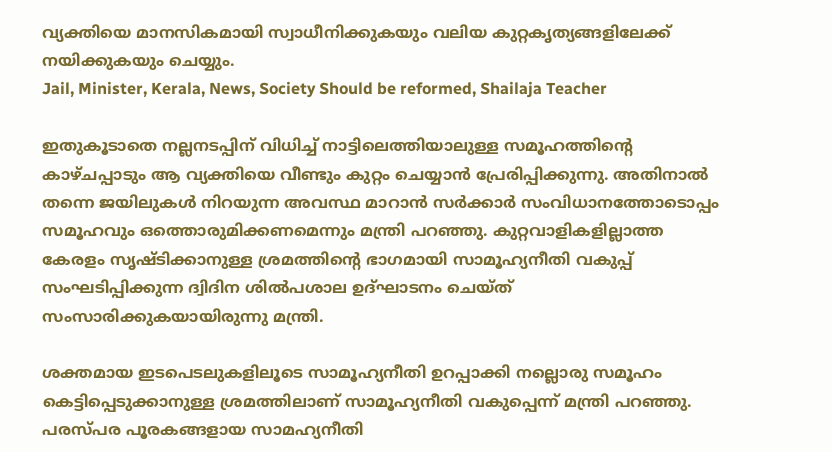വ്യക്തിയെ മാനസികമായി സ്വാധീനിക്കുകയും വലിയ കുറ്റകൃത്യങ്ങളിലേക്ക് നയിക്കുകയും ചെയ്യും.
Jail, Minister, Kerala, News, Society Should be reformed, Shailaja Teacher

ഇതുകൂടാതെ നല്ലനടപ്പിന് വിധിച്ച് നാട്ടിലെത്തിയാലുള്ള സമൂഹത്തിന്റെ കാഴ്ചപ്പാടും ആ വ്യക്തിയെ വീണ്ടും കുറ്റം ചെയ്യാന്‍ പ്രേരിപ്പിക്കുന്നു. അതിനാല്‍ തന്നെ ജയിലുകള്‍ നിറയുന്ന അവസ്ഥ മാറാന്‍ സര്‍ക്കാര്‍ സംവിധാനത്തോടൊപ്പം സമൂഹവും ഒത്തൊരുമിക്കണമെന്നും മന്ത്രി പറഞ്ഞു. കുറ്റവാളികളില്ലാത്ത കേരളം സൃഷ്ടിക്കാനുള്ള ശ്രമത്തിന്റെ ഭാഗമായി സാമൂഹ്യനീതി വകുപ്പ് സംഘടിപ്പിക്കുന്ന ദ്വിദിന ശില്‍പശാല ഉദ്ഘാടനം ചെയ്ത് സംസാരിക്കുകയായിരുന്നു മന്ത്രി.

ശക്തമായ ഇടപെടലുകളിലൂടെ സാമൂഹ്യനീതി ഉറപ്പാക്കി നല്ലൊരു സമൂഹം കെട്ടിപ്പെടുക്കാനുള്ള ശ്രമത്തിലാണ് സാമൂഹ്യനീതി വകുപ്പെന്ന് മന്ത്രി പറഞ്ഞു. പരസ്പര പൂരകങ്ങളായ സാമഹ്യനീതി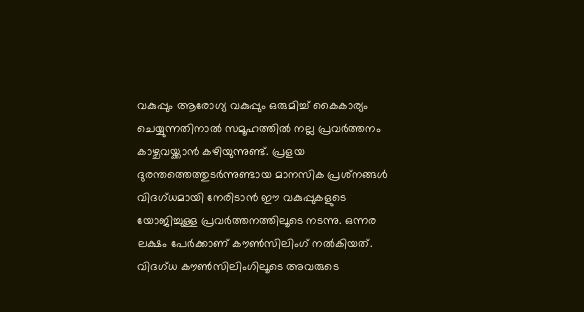വകുപ്പും ആരോഗ്യ വകുപ്പും ഒരുമിച്ച് കൈകാര്യം ചെയ്യുന്നതിനാല്‍ സമൂഹത്തില്‍ നല്ല പ്രവര്‍ത്തനം കാഴ്ചവയ്ക്കാന്‍ കഴിയുന്നുണ്ട്. പ്രളയ ദുരന്തത്തെത്തുടര്‍ന്നുണ്ടായ മാനസിക പ്രശ്‌നങ്ങള്‍ വിദഗ്ധമായി നേരിടാന്‍ ഈ വകുപ്പുകളുടെ യോജിച്ചുള്ള പ്രവര്‍ത്തനത്തിലൂടെ നടന്നു. ഒന്നര ലക്ഷം പേര്‍ക്കാണ് കൗണ്‍സിലിംഗ് നല്‍കിയത്. വിദഗ്ധ കൗണ്‍സിലിംഗിലൂടെ അവരുടെ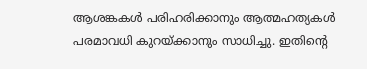ആശങ്കകള്‍ പരിഹരിക്കാനും ആത്മഹത്യകള്‍ പരമാവധി കുറയ്ക്കാനും സാധിച്ചു. ഇതിന്റെ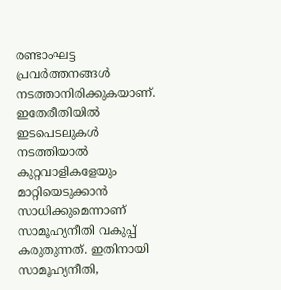രണ്ടാംഘട്ട പ്രവര്‍ത്തനങ്ങള്‍ നടത്താനിരിക്കുകയാണ്. ഇതേരീതിയില്‍ ഇടപെടലുകള്‍ നടത്തിയാല്‍ കുറ്റവാളികളേയും മാറ്റിയെടുക്കാന്‍ സാധിക്കുമെന്നാണ് സാമൂഹ്യനീതി വകുപ്പ് കരുതുന്നത്. ഇതിനായി സാമൂഹ്യനീതി,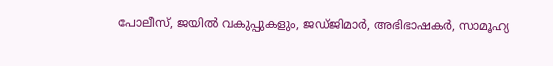പോലീസ്, ജയില്‍ വകുപ്പുകളും, ജഡ്ജിമാര്‍, അഭിഭാഷകര്‍, സാമൂഹ്യ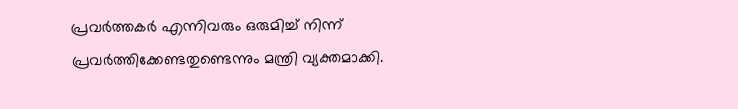പ്രവര്‍ത്തകര്‍ എന്നിവരും ഒരുമിച്ച് നിന്ന് പ്രവര്‍ത്തിക്കേണ്ടതുണ്ടെന്നും മന്ത്രി വ്യക്തമാക്കി.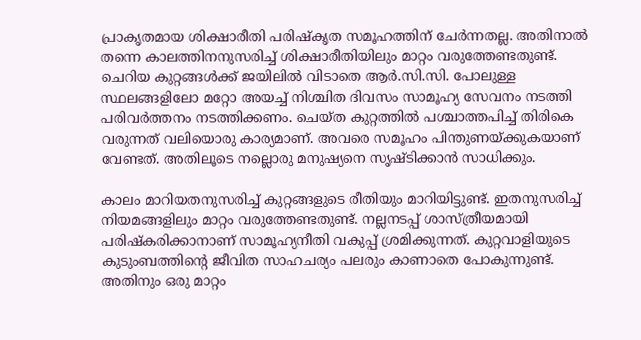പ്രാകൃതമായ ശിക്ഷാരീതി പരിഷ്‌കൃത സമൂഹത്തിന് ചേര്‍ന്നതല്ല. അതിനാല്‍ തന്നെ കാലത്തിനനുസരിച്ച് ശിക്ഷാരീതിയിലും മാറ്റം വരുത്തേണ്ടതുണ്ട്. ചെറിയ കുറ്റങ്ങള്‍ക്ക് ജയിലില്‍ വിടാതെ ആര്‍.സി.സി. പോലുള്ള സ്ഥലങ്ങളിലോ മറ്റോ അയച്ച് നിശ്ചിത ദിവസം സാമൂഹ്യ സേവനം നടത്തി പരിവര്‍ത്തനം നടത്തിക്കണം. ചെയ്ത കുറ്റത്തില്‍ പശ്ചാത്തപിച്ച് തിരികെ വരുന്നത് വലിയൊരു കാര്യമാണ്. അവരെ സമൂഹം പിന്തുണയ്ക്കുകയാണ് വേണ്ടത്. അതിലൂടെ നല്ലൊരു മനുഷ്യനെ സൃഷ്ടിക്കാന്‍ സാധിക്കും.

കാലം മാറിയതനുസരിച്ച് കുറ്റങ്ങളുടെ രീതിയും മാറിയിട്ടുണ്ട്. ഇതനുസരിച്ച് നിയമങ്ങളിലും മാറ്റം വരുത്തേണ്ടതുണ്ട്. നല്ലനടപ്പ് ശാസ്ത്രീയമായി പരിഷ്‌കരിക്കാനാണ് സാമൂഹ്യനീതി വകുപ്പ് ശ്രമിക്കുന്നത്. കുറ്റവാളിയുടെ കുടുംബത്തിന്റെ ജീവിത സാഹചര്യം പലരും കാണാതെ പോകുന്നുണ്ട്. അതിനും ഒരു മാറ്റം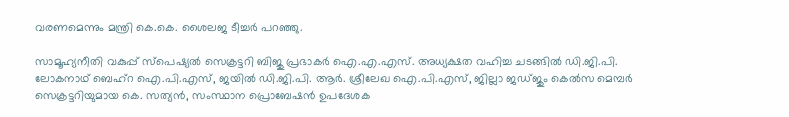വരണമെന്നും മന്ത്രി കെ.കെ. ശൈലജ ടീച്ചര്‍ പറഞ്ഞു.

സാമൂഹ്യനീതി വകുപ്പ് സ്‌പെഷ്യല്‍ സെക്രട്ടറി ബിജു പ്രഭാകര്‍ ഐ.എ.എസ്. അധ്യക്ഷത വഹിച്ച ചടങ്ങില്‍ ഡി.ജി.പി. ലോകനാഥ് ബെഹ്‌റ ഐ.പി.എസ്, ജയില്‍ ഡി.ജി.പി. ആര്‍. ശ്രീലേഖ ഐ.പി.എസ്, ജില്ലാ ജഡ്ജും കെല്‍സ മെമ്പര്‍ സെക്രട്ടറിയുമായ കെ. സത്യന്‍, സംസ്ഥാന പ്രൊബേഷന്‍ ഉപദേശക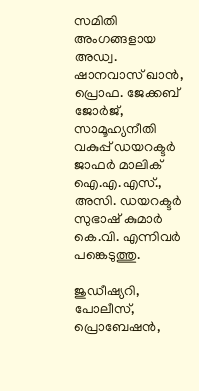സമിതി അംഗങ്ങളായ അഡ്വ. ഷാനവാസ് ഖാന്‍, പ്രൊഫ. ജേക്കബ് ജോര്‍ജ്, സാമൂഹ്യനീതി വകുപ്പ് ഡയറക്ടര്‍ ജാഫര്‍ മാലിക് ഐ.എ.എസ്., അസി. ഡയറക്ടര്‍ സുഭാഷ് കുമാര്‍ കെ.വി. എന്നിവര്‍ പങ്കെടുത്തു.

ജുഡീഷ്യറി, പോലീസ്, പ്രൊബേഷന്‍,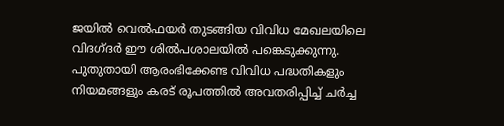ജയില്‍ വെല്‍ഫയര്‍ തുടങ്ങിയ വിവിധ മേഖലയിലെ വിദഗ്ദര്‍ ഈ ശില്‍പശാലയില്‍ പങ്കെടുക്കുന്നു. പുതുതായി ആരംഭിക്കേണ്ട വിവിധ പദ്ധതികളും നിയമങ്ങളും കരട് രൂപത്തില്‍ അവതരിപ്പിച്ച് ചര്‍ച്ച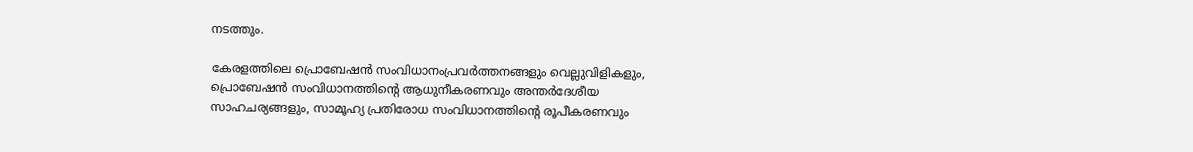നടത്തും.

കേരളത്തിലെ പ്രൊബേഷന്‍ സംവിധാനംപ്രവര്‍ത്തനങ്ങളും വെല്ലുവിളികളും, പ്രൊബേഷന്‍ സംവിധാനത്തിന്റെ ആധുനീകരണവും അന്തര്‍ദേശീയ സാഹചര്യങ്ങളും, സാമൂഹ്യ പ്രതിരോധ സംവിധാനത്തിന്റെ രൂപീകരണവും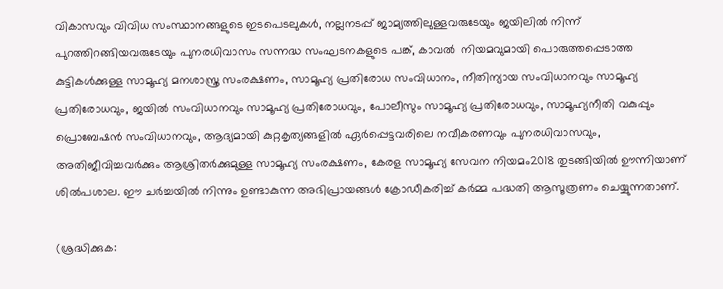വികാസവും വിവിധ സംസ്ഥാനങ്ങളുടെ ഇടപെടലുകള്‍, നല്ലനടപ്പ് ജാമ്യത്തിലുള്ളവരുടേയും ജയിലില്‍ നിന്ന് പുറത്തിറങ്ങിയവരുടേയും പുനരധിവാസം സന്നദ്ധ സംഘടനകളുടെ പങ്ക്, കാവല്‍  നിയമവുമായി പൊരുത്തപ്പെടാത്ത കുട്ടികള്‍ക്കുള്ള സാമൂഹ്യ മനശാസ്ത്ര സംരക്ഷണം, സാമൂഹ്യ പ്രതിരോധ സംവിധാനം, നീതിന്യായ സംവിധാനവും സാമൂഹ്യ പ്രതിരോധവും, ജയില്‍ സംവിധാനവും സാമൂഹ്യ പ്രതിരോധവും, പോലീസും സാമൂഹ്യ പ്രതിരോധവും, സാമൂഹ്യനീതി വകുപ്പും പ്രൊബേഷന്‍ സംവിധാനവും, ആദ്യമായി കുറ്റകൃത്യങ്ങളില്‍ ഏര്‍പ്പെട്ടവരിലെ നവീകരണവും പുനരധിവാസവും, അതിജീവിച്ചവര്‍ക്കും ആശ്രിതര്‍ക്കുമുള്ള സാമൂഹ്യ സംരക്ഷണം, കേരള സാമൂഹ്യ സേവന നിയമം2018 തുടങ്ങിയില്‍ ഊന്നിയാണ് ശില്‍പശാല. ഈ ചര്‍ച്ചയില്‍ നിന്നും ഉണ്ടാകുന്ന അഭിപ്രായങ്ങള്‍ ക്രോഡീകരിച്ച് കര്‍മ്മ പദ്ധതി ആസൂത്രണം ചെയ്യുന്നതാണ്.

(ശ്രദ്ധിക്കുക: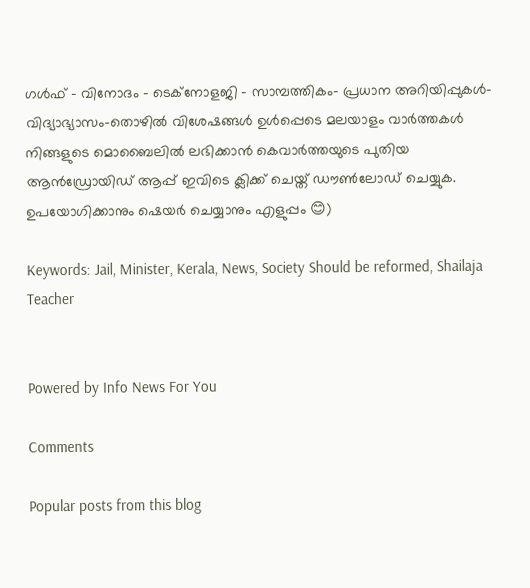ഗൾഫ് - വിനോദം - ടെക്നോളജി - സാമ്പത്തികം- പ്രധാന അറിയിപ്പുകൾ-വിദ്യാഭ്യാസം-തൊഴിൽ വിശേഷങ്ങൾ ഉൾപ്പെടെ മലയാളം വാർത്തകൾ നിങ്ങളുടെ മൊബൈലിൽ ലഭിക്കാൻ കെവാർത്തയുടെ പുതിയ ആൻഡ്രോയിഡ് ആപ്പ് ഇവിടെ ക്ലിക്ക് ചെയ്ത് ഡൗൺലോഡ് ചെയ്യുക. ഉപയോഗിക്കാനും ഷെയർ ചെയ്യാനും എളുപ്പം 😊)

Keywords: Jail, Minister, Kerala, News, Society Should be reformed, Shailaja Teacher


Powered by Info News For You

Comments

Popular posts from this blog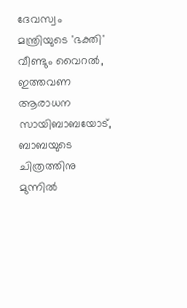ദേവസ്വം മന്ത്രിയുടെ 'ഭക്തി' വീണ്ടും വൈറല്‍, ഇത്തവണ ആരാധന സായിബാബയോട്, ബാബയുടെ ചിത്രത്തിനു മുന്നില്‍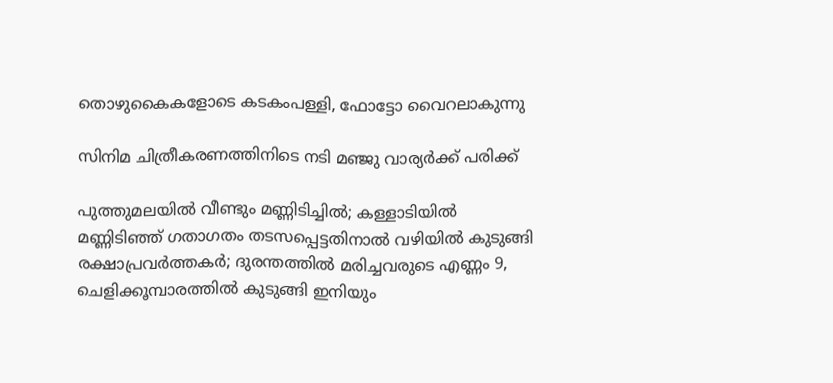തൊഴുകൈകളോടെ കടകംപള്ളി, ഫോട്ടോ വൈറലാകുന്നു

സിനിമ ചിത്രീകരണത്തിനിടെ നടി മഞ്ജു വാര്യര്‍ക്ക് പരിക്ക്

പുത്തുമലയില്‍ വീണ്ടും മണ്ണിടിച്ചില്‍; കള്ളാടിയില്‍ മണ്ണിടിഞ്ഞ് ഗതാഗതം തടസപ്പെട്ടതിനാല്‍ വഴിയില്‍ കുടുങ്ങി രക്ഷാപ്രവര്‍ത്തകര്‍; ദുരന്തത്തില്‍ മരിച്ചവരുടെ എണ്ണം 9, ചെളിക്കൂമ്പാരത്തില്‍ കുടുങ്ങി ഇനിയും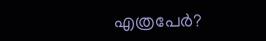എത്രപേര്‍?